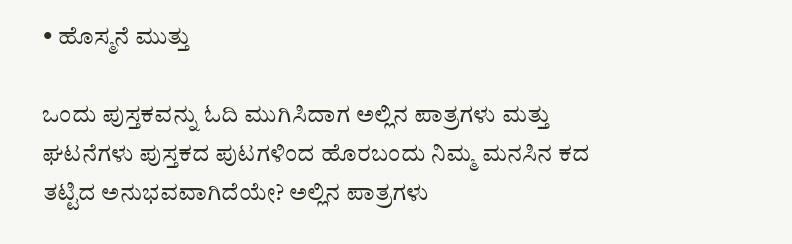• ಹೊಸ್ಮನೆ ಮುತ್ತು

ಒಂದು ಪುಸ್ತಕವನ್ನು ಓದಿ ಮುಗಿಸಿದಾಗ ಅಲ್ಲಿನ ಪಾತ್ರಗಳು ಮತ್ತು ಘಟನೆಗಳು ಪುಸ್ತಕದ ಪುಟಗಳಿಂದ ಹೊರಬಂದು ನಿಮ್ಮ ಮನಸಿನ ಕದ ತಟ್ಟಿದ ಅನುಭವವಾಗಿದೆಯೇ? ಅಲ್ಲಿನ ಪಾತ್ರಗಳು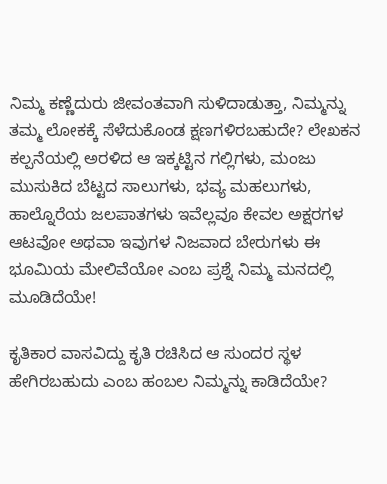ನಿಮ್ಮ ಕಣ್ಣೆದುರು ಜೀವಂತವಾಗಿ ಸುಳಿದಾಡುತ್ತಾ, ನಿಮ್ಮನ್ನು ತಮ್ಮ ಲೋಕಕ್ಕೆ ಸೆಳೆದುಕೊಂಡ ಕ್ಷಣಗಳಿರಬಹುದೇ? ಲೇಖಕನ ಕಲ್ಪನೆಯಲ್ಲಿ ಅರಳಿದ ಆ ಇಕ್ಕಟ್ಟಿನ ಗಲ್ಲಿಗಳು, ಮಂಜು ಮುಸುಕಿದ ಬೆಟ್ಟದ ಸಾಲುಗಳು, ಭವ್ಯ ಮಹಲುಗಳು, ಹಾಲ್ನೊರೆಯ ಜಲಪಾತಗಳು ಇವೆಲ್ಲವೂ ಕೇವಲ ಅಕ್ಷರಗಳ ಆಟವೋ ಅಥವಾ ಇವುಗಳ ನಿಜವಾದ ಬೇರುಗಳು ಈ ಭೂಮಿಯ ಮೇಲಿವೆಯೋ ಎಂಬ ಪ್ರಶ್ನೆ ನಿಮ್ಮ ಮನದಲ್ಲಿ ಮೂಡಿದೆಯೇ!

ಕೃತಿಕಾರ ವಾಸವಿದ್ದು ಕೃತಿ ರಚಿಸಿದ ಆ ಸುಂದರ ಸ್ಥಳ ಹೇಗಿರಬಹುದು ಎಂಬ ಹಂಬಲ ನಿಮ್ಮನ್ನು ಕಾಡಿದೆಯೇ?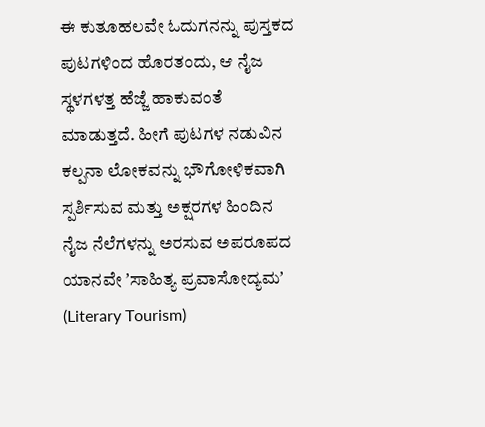ಈ ಕುತೂಹಲವೇ ಓದುಗನನ್ನು ಪುಸ್ತಕದ ಪುಟಗಳಿಂದ ಹೊರತಂದು, ಆ ನೈಜ ಸ್ಥಳಗಳತ್ತ ಹೆಜ್ಜೆ ಹಾಕುವಂತೆ ಮಾಡುತ್ತದೆ. ಹೀಗೆ ಪುಟಗಳ ನಡುವಿನ ಕಲ್ಪನಾ ಲೋಕವನ್ನು ಭೌಗೋಳಿಕವಾಗಿ ಸ್ಪರ್ಶಿಸುವ ಮತ್ತು ಅಕ್ಷರಗಳ ಹಿಂದಿನ ನೈಜ ನೆಲೆಗಳನ್ನು ಅರಸುವ ಅಪರೂಪದ ಯಾನವೇ ʼಸಾಹಿತ್ಯ ಪ್ರವಾಸೋದ್ಯಮʼ (Literary Tourism)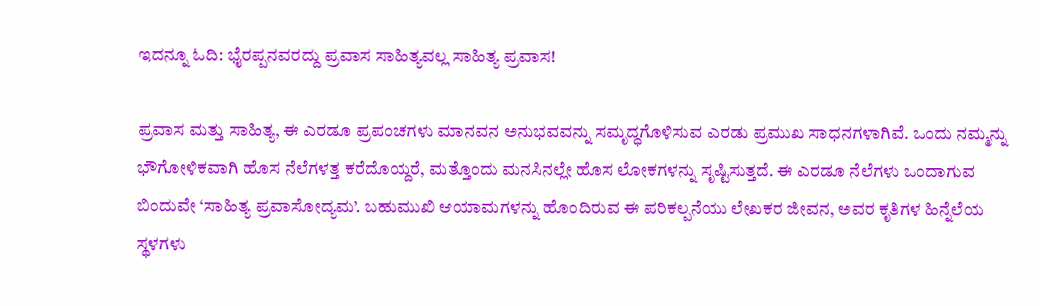ಇದನ್ನೂ ಓದಿ: ಭೈರಪ್ಪನವರದ್ದು ಪ್ರವಾಸ ಸಾಹಿತ್ಯವಲ್ಲ ಸಾಹಿತ್ಯ ಪ್ರವಾಸ!

ಪ್ರವಾಸ ಮತ್ತು ಸಾಹಿತ್ಯ, ಈ ಎರಡೂ ಪ್ರಪಂಚಗಳು ಮಾನವನ ಅನುಭವವನ್ನು ಸಮೃದ್ಧಗೊಳಿಸುವ ಎರಡು ಪ್ರಮುಖ ಸಾಧನಗಳಾಗಿವೆ. ಒಂದು ನಮ್ಮನ್ನು ಭೌಗೋಳಿಕವಾಗಿ ಹೊಸ ನೆಲೆಗಳತ್ತ ಕರೆದೊಯ್ದರೆ, ಮತ್ತೊಂದು ಮನಸಿನಲ್ಲೇ ಹೊಸ ಲೋಕಗಳನ್ನು ಸೃಷ್ಟಿಸುತ್ತದೆ. ಈ ಎರಡೂ ನೆಲೆಗಳು ಒಂದಾಗುವ ಬಿಂದುವೇ ‘ಸಾಹಿತ್ಯ ಪ್ರವಾಸೋದ್ಯಮ’. ಬಹುಮುಖಿ ಆಯಾಮಗಳನ್ನು ಹೊಂದಿರುವ ಈ ಪರಿಕಲ್ಪನೆಯು ಲೇಖಕರ ಜೀವನ, ಅವರ ಕೃತಿಗಳ ಹಿನ್ನೆಲೆಯ ಸ್ಥಳಗಳು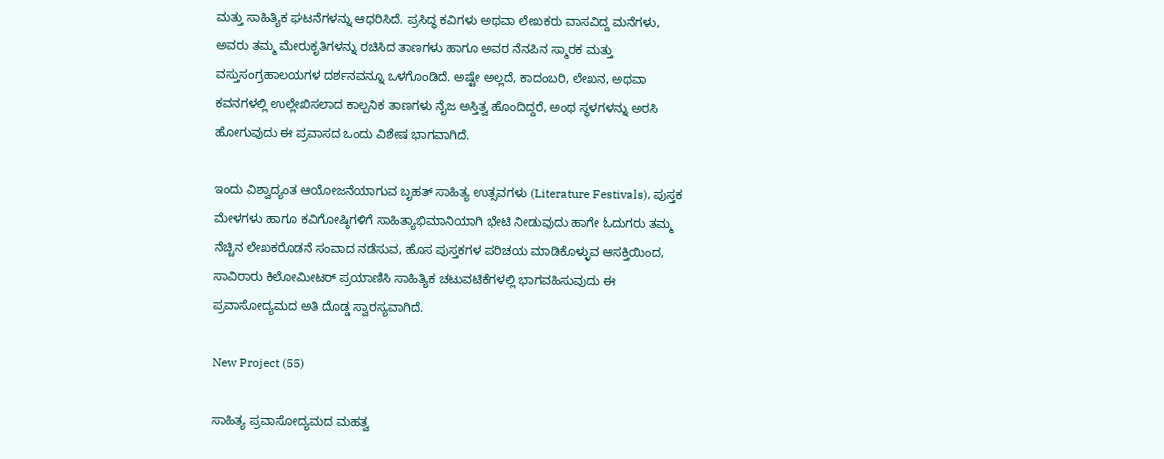ಮತ್ತು ಸಾಹಿತ್ಯಿಕ ಘಟನೆಗಳನ್ನು ಆಧರಿಸಿದೆ. ಪ್ರಸಿದ್ಧ ಕವಿಗಳು ಅಥವಾ ಲೇಖಕರು ವಾಸವಿದ್ದ ಮನೆಗಳು, ಅವರು ತಮ್ಮ ಮೇರುಕೃತಿಗಳನ್ನು ರಚಿಸಿದ ತಾಣಗಳು ಹಾಗೂ ಅವರ ನೆನಪಿನ ಸ್ಮಾರಕ ಮತ್ತು ವಸ್ತುಸಂಗ್ರಹಾಲಯಗಳ ದರ್ಶನವನ್ನೂ ಒಳಗೊಂಡಿದೆ. ಅಷ್ಟೇ ಅಲ್ಲದೆ, ಕಾದಂಬರಿ, ಲೇಖನ, ಅಥವಾ ಕವನಗಳಲ್ಲಿ ಉಲ್ಲೇಖಿಸಲಾದ ಕಾಲ್ಪನಿಕ ತಾಣಗಳು ನೈಜ ಅಸ್ತಿತ್ವ ಹೊಂದಿದ್ದರೆ, ಅಂಥ ಸ್ಥಳಗಳನ್ನು ಅರಸಿ ಹೋಗುವುದು ಈ ಪ್ರವಾಸದ ಒಂದು ವಿಶೇಷ ಭಾಗವಾಗಿದೆ.

ಇಂದು ವಿಶ್ವಾದ್ಯಂತ ಆಯೋಜನೆಯಾಗುವ ಬೃಹತ್ ಸಾಹಿತ್ಯ ಉತ್ಸವಗಳು (Literature Festivals), ಪುಸ್ತಕ ಮೇಳಗಳು ಹಾಗೂ ಕವಿಗೋಷ್ಠಿಗಳಿಗೆ ಸಾಹಿತ್ಯಾಭಿಮಾನಿಯಾಗಿ ಭೇಟಿ ನೀಡುವುದು ಹಾಗೇ ಓದುಗರು ತಮ್ಮ ನೆಚ್ಚಿನ ಲೇಖಕರೊಡನೆ ಸಂವಾದ ನಡೆಸುವ, ಹೊಸ ಪುಸ್ತಕಗಳ ಪರಿಚಯ ಮಾಡಿಕೊಳ್ಳುವ ಆಸಕ್ತಿಯಿಂದ, ಸಾವಿರಾರು ಕಿಲೋಮೀಟರ್ ಪ್ರಯಾಣಿಸಿ ಸಾಹಿತ್ಯಿಕ ಚಟುವಟಿಕೆಗಳಲ್ಲಿ ಭಾಗವಹಿಸುವುದು ಈ ಪ್ರವಾಸೋದ್ಯಮದ ಅತಿ ದೊಡ್ಡ ಸ್ವಾರಸ್ಯವಾಗಿದೆ.

New Project (55)

ಸಾಹಿತ್ಯ ಪ್ರವಾಸೋದ್ಯಮದ ಮಹತ್ವ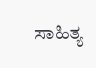ಸಾಹಿತ್ಯ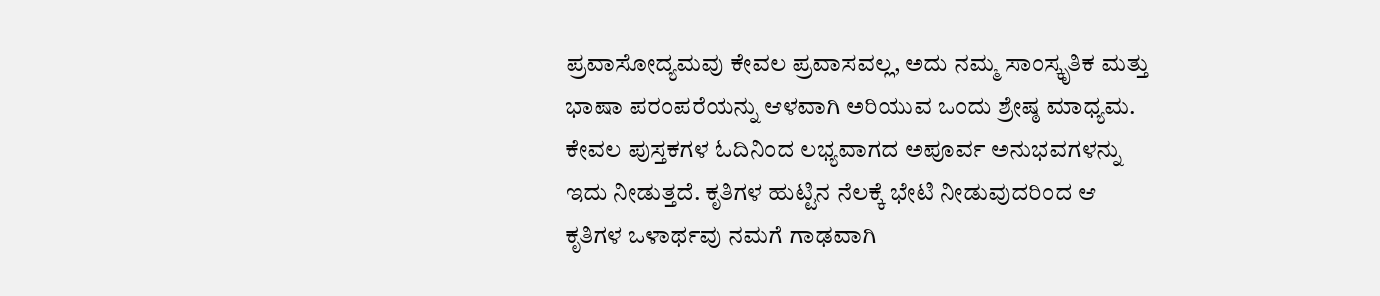ಪ್ರವಾಸೋದ್ಯಮವು ಕೇವಲ ಪ್ರವಾಸವಲ್ಲ, ಅದು ನಮ್ಮ ಸಾಂಸ್ಕೃತಿಕ ಮತ್ತು ಭಾಷಾ ಪರಂಪರೆಯನ್ನು ಆಳವಾಗಿ ಅರಿಯುವ ಒಂದು ಶ್ರೇಷ್ಠ ಮಾಧ್ಯಮ. ಕೇವಲ ಪುಸ್ತಕಗಳ ಓದಿನಿಂದ ಲಭ್ಯವಾಗದ ಅಪೂರ್ವ ಅನುಭವಗಳನ್ನು ಇದು ನೀಡುತ್ತದೆ. ಕೃತಿಗಳ ಹುಟ್ಟಿನ ನೆಲಕ್ಕೆ ಭೇಟಿ ನೀಡುವುದರಿಂದ ಆ ಕೃತಿಗಳ ಒಳಾರ್ಥವು ನಮಗೆ ಗಾಢವಾಗಿ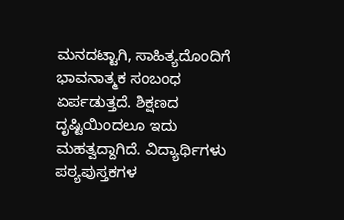ಮನದಟ್ಟಾಗಿ, ಸಾಹಿತ್ಯದೊಂದಿಗೆ ಭಾವನಾತ್ಮಕ ಸಂಬಂಧ ಏರ್ಪಡುತ್ತದೆ. ಶಿಕ್ಷಣದ ದೃಷ್ಟಿಯಿಂದಲೂ ಇದು ಮಹತ್ವದ್ದಾಗಿದೆ. ವಿದ್ಯಾರ್ಥಿಗಳು ಪಠ್ಯಪುಸ್ತಕಗಳ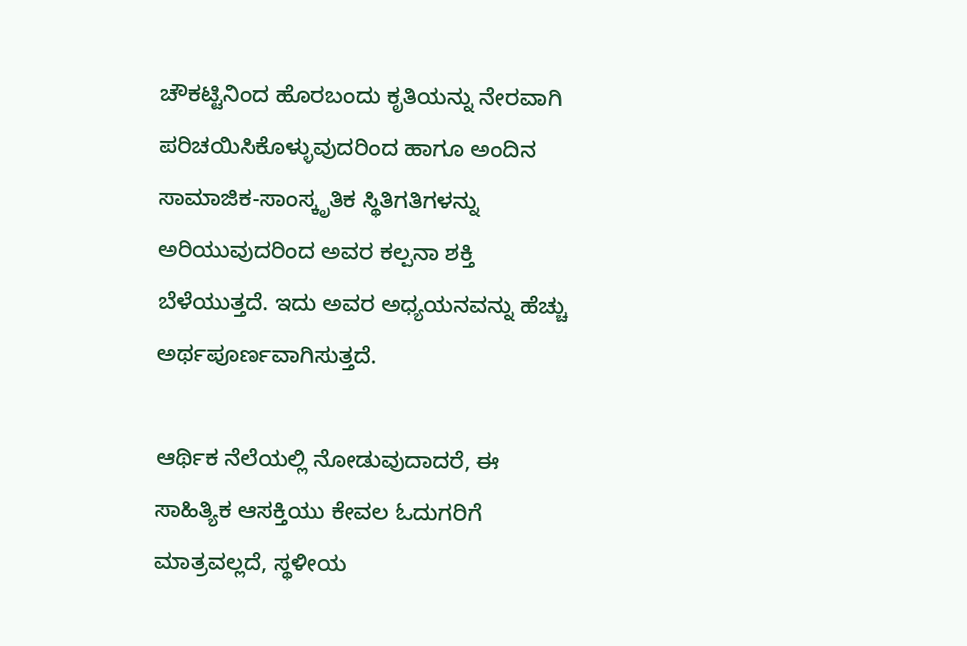ಚೌಕಟ್ಟಿನಿಂದ ಹೊರಬಂದು ಕೃತಿಯನ್ನು ನೇರವಾಗಿ ಪರಿಚಯಿಸಿಕೊಳ್ಳುವುದರಿಂದ ಹಾಗೂ ಅಂದಿನ ಸಾಮಾಜಿಕ-ಸಾಂಸ್ಕೃತಿಕ ಸ್ಥಿತಿಗತಿಗಳನ್ನು ಅರಿಯುವುದರಿಂದ ಅವರ ಕಲ್ಪನಾ ಶಕ್ತಿ ಬೆಳೆಯುತ್ತದೆ. ಇದು ಅವರ ಅಧ್ಯಯನವನ್ನು ಹೆಚ್ಚು ಅರ್ಥಪೂರ್ಣವಾಗಿಸುತ್ತದೆ.

ಆರ್ಥಿಕ ನೆಲೆಯಲ್ಲಿ ನೋಡುವುದಾದರೆ, ಈ ಸಾಹಿತ್ಯಿಕ ಆಸಕ್ತಿಯು ಕೇವಲ ಓದುಗರಿಗೆ ಮಾತ್ರವಲ್ಲದೆ, ಸ್ಥಳೀಯ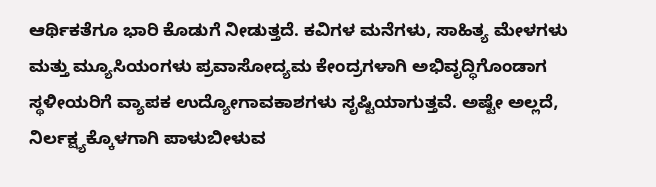ಆರ್ಥಿಕತೆಗೂ ಭಾರಿ ಕೊಡುಗೆ ನೀಡುತ್ತದೆ. ಕವಿಗಳ ಮನೆಗಳು, ಸಾಹಿತ್ಯ ಮೇಳಗಳು ಮತ್ತು ಮ್ಯೂಸಿಯಂಗಳು ಪ್ರವಾಸೋದ್ಯಮ ಕೇಂದ್ರಗಳಾಗಿ ಅಭಿವೃದ್ಧಿಗೊಂಡಾಗ ಸ್ಥಳೀಯರಿಗೆ ವ್ಯಾಪಕ ಉದ್ಯೋಗಾವಕಾಶಗಳು ಸೃಷ್ಟಿಯಾಗುತ್ತವೆ. ಅಷ್ಟೇ ಅಲ್ಲದೆ, ನಿರ್ಲಕ್ಷ್ಯಕ್ಕೊಳಗಾಗಿ ಪಾಳುಬೀಳುವ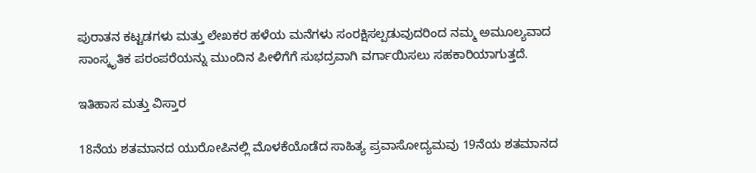ಪುರಾತನ ಕಟ್ಟಡಗಳು ಮತ್ತು ಲೇಖಕರ ಹಳೆಯ ಮನೆಗಳು ಸಂರಕ್ಷಿಸಲ್ಪಡುವುದರಿಂದ ನಮ್ಮ ಅಮೂಲ್ಯವಾದ ಸಾಂಸ್ಕೃತಿಕ ಪರಂಪರೆಯನ್ನು ಮುಂದಿನ ಪೀಳಿಗೆಗೆ ಸುಭದ್ರವಾಗಿ ವರ್ಗಾಯಿಸಲು ಸಹಕಾರಿಯಾಗುತ್ತದೆ.

ಇತಿಹಾಸ ಮತ್ತು ವಿಸ್ತಾರ

18ನೆಯ ಶತಮಾನದ ಯುರೋಪಿನಲ್ಲಿ ಮೊಳಕೆಯೊಡೆದ ಸಾಹಿತ್ಯ ಪ್ರವಾಸೋದ್ಯಮವು 19ನೆಯ ಶತಮಾನದ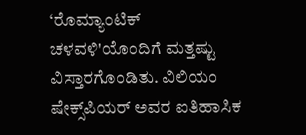‘ರೊಮ್ಯಾಂಟಿಕ್ ಚಳವಳಿ'ಯೊಂದಿಗೆ ಮತ್ತಷ್ಟು ವಿಸ್ತಾರಗೊಂಡಿತು. ವಿಲಿಯಂ ಷೇಕ್ಸ್‌ಪಿಯರ್ ಅವರ ಐತಿಹಾಸಿಕ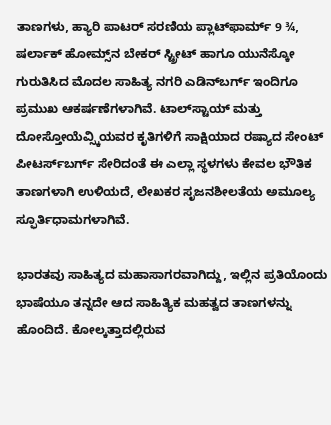ತಾಣಗಳು, ಹ್ಯಾರಿ ಪಾಟರ್ ಸರಣಿಯ ಪ್ಲಾಟ್‌ಫಾರ್ಮ್ 9 ¾, ಷರ್ಲಾಕ್ ಹೋಮ್ಸ್‌ನ ಬೇಕರ್ ಸ್ಟ್ರೀಟ್ ಹಾಗೂ ಯುನೆಸ್ಕೋ ಗುರುತಿಸಿದ ಮೊದಲ ಸಾಹಿತ್ಯ ನಗರಿ ಎಡಿನ್‌ಬರ್ಗ್ ಇಂದಿಗೂ ಪ್ರಮುಖ ಆಕರ್ಷಣೆಗಳಾಗಿವೆ. ಟಾಲ್‌ಸ್ಟಾಯ್ ಮತ್ತು ದೋಸ್ತೋಯೆವ್ಸ್ಕಿಯವರ ಕೃತಿಗಳಿಗೆ ಸಾಕ್ಷಿಯಾದ ರಷ್ಯಾದ ಸೇಂಟ್ ಪೀಟರ್ಸ್‌ಬರ್ಗ್ ಸೇರಿದಂತೆ ಈ ಎಲ್ಲಾ ಸ್ಥಳಗಳು ಕೇವಲ ಭೌತಿಕ ತಾಣಗಳಾಗಿ ಉಳಿಯದೆ, ಲೇಖಕರ ಸೃಜನಶೀಲತೆಯ ಅಮೂಲ್ಯ ಸ್ಫೂರ್ತಿಧಾಮಗಳಾಗಿವೆ.

ಭಾರತವು ಸಾಹಿತ್ಯದ ಮಹಾಸಾಗರವಾಗಿದ್ದು, ಇಲ್ಲಿನ ಪ್ರತಿಯೊಂದು ಭಾಷೆಯೂ ತನ್ನದೇ ಆದ ಸಾಹಿತ್ಯಿಕ ಮಹತ್ವದ ತಾಣಗಳನ್ನು ಹೊಂದಿದೆ. ಕೋಲ್ಕತ್ತಾದಲ್ಲಿರುವ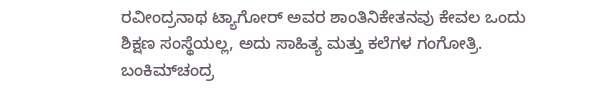ರವೀಂದ್ರನಾಥ ಟ್ಯಾಗೋರ್ ಅವರ ಶಾಂತಿನಿಕೇತನವು ಕೇವಲ ಒಂದು ಶಿಕ್ಷಣ ಸಂಸ್ಥೆಯಲ್ಲ, ಅದು ಸಾಹಿತ್ಯ ಮತ್ತು ಕಲೆಗಳ ಗಂಗೋತ್ರಿ. ಬಂಕಿಮ್‌ಚಂದ್ರ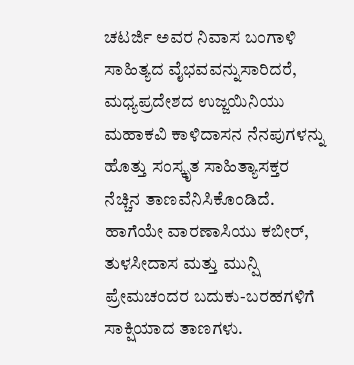ಚಟರ್ಜಿ ಅವರ ನಿವಾಸ ಬಂಗಾಳಿ ಸಾಹಿತ್ಯದ ವೈಭವವನ್ನುಸಾರಿದರೆ, ಮಧ್ಯಪ್ರದೇಶದ ಉಜ್ಜಯಿನಿಯು ಮಹಾಕವಿ ಕಾಳಿದಾಸನ ನೆನಪುಗಳನ್ನು ಹೊತ್ತು ಸಂಸ್ಕೃತ ಸಾಹಿತ್ಯಾಸಕ್ತರ ನೆಚ್ಚಿನ ತಾಣವೆನಿಸಿಕೊಂಡಿದೆ. ಹಾಗೆಯೇ ವಾರಣಾಸಿಯು ಕಬೀರ್, ತುಳಸೀದಾಸ ಮತ್ತು ಮುನ್ಷಿ ಪ್ರೇಮಚಂದರ ಬದುಕು-ಬರಹಗಳಿಗೆ ಸಾಕ್ಷಿಯಾದ ತಾಣಗಳು.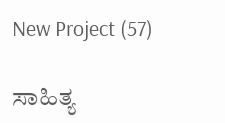New Project (57)

ಸಾಹಿತ್ಯ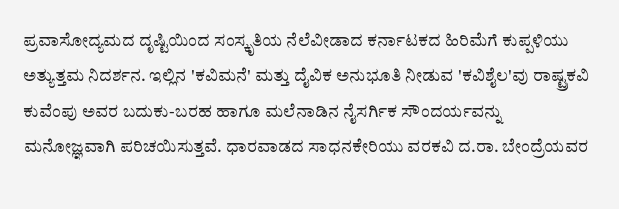ಪ್ರವಾಸೋದ್ಯಮದ ದೃಷ್ಟಿಯಿಂದ ಸಂಸ್ಕೃತಿಯ ನೆಲೆವೀಡಾದ ಕರ್ನಾಟಕದ ಹಿರಿಮೆಗೆ ಕುಪ್ಪಳಿಯು ಅತ್ಯುತ್ತಮ ನಿದರ್ಶನ. ಇಲ್ಲಿನ 'ಕವಿಮನೆ' ಮತ್ತು ದೈವಿಕ ಅನುಭೂತಿ ನೀಡುವ 'ಕವಿಶೈಲ'ವು ರಾಷ್ಟ್ರಕವಿ ಕುವೆಂಪು ಅವರ ಬದುಕು-ಬರಹ ಹಾಗೂ ಮಲೆನಾಡಿನ ನೈಸರ್ಗಿಕ ಸೌಂದರ್ಯವನ್ನು ಮನೋಜ್ಞವಾಗಿ ಪರಿಚಯಿಸುತ್ತವೆ. ಧಾರವಾಡದ ಸಾಧನಕೇರಿಯು ವರಕವಿ ದ.ರಾ. ಬೇಂದ್ರೆಯವರ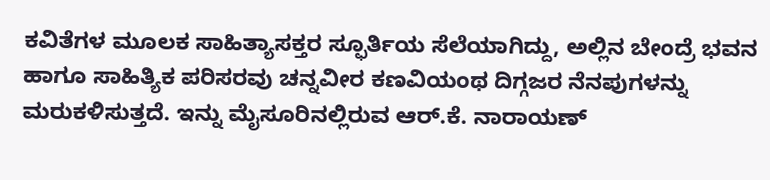ಕವಿತೆಗಳ ಮೂಲಕ ಸಾಹಿತ್ಯಾಸಕ್ತರ ಸ್ಫೂರ್ತಿಯ ಸೆಲೆಯಾಗಿದ್ದು, ಅಲ್ಲಿನ ಬೇಂದ್ರೆ ಭವನ ಹಾಗೂ ಸಾಹಿತ್ಯಿಕ ಪರಿಸರವು ಚನ್ನವೀರ ಕಣವಿಯಂಥ ದಿಗ್ಗಜರ ನೆನಪುಗಳನ್ನು ಮರುಕಳಿಸುತ್ತದೆ. ಇನ್ನು ಮೈಸೂರಿನಲ್ಲಿರುವ ಆರ್.ಕೆ. ನಾರಾಯಣ್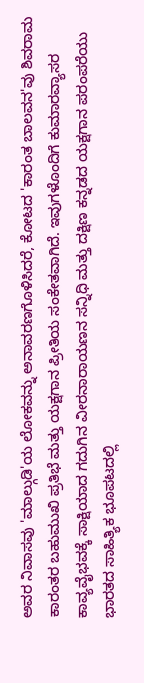ಅವರ ನಿವಾಸವು 'ಮಾಲ್ಗುಡಿ'ಯ ಲೋಕವನ್ನು ಅನಾವರಣಗೊಳಿಸಿದರೆ, ಕೋಟದ 'ಕಾರಂತ ಬಾಲವನ'ವು ಶಿವರಾಮ ಕಾರಂತರ ಬಹುಮುಖಿ ಪ್ರತಿಭೆ ಮತ್ತು ಯಕ್ಷಗಾನ ಪ್ರೀತಿಯ ಸಂಕೇತವಾಗಿದೆ. ಇವುಗಳೊಂದಿಗೆ ಕುಮಾರವ್ಯಾಸರ ಕಾವ್ಯವೈಭವಕ್ಕೆ ಸಾಕ್ಷಿಯಾದ ಗದುಗಿನ ವೀರನಾರಾಯಣನ ಸನ್ನಿಧಿ ಮತ್ತು ದಕ್ಷಿಣ ಕನ್ನಡದ ಯಕ್ಷಗಾನ ಪರಂಪರೆಯು ಭಾರತದ ಸಾಹಿತ್ಯಿಕ ಭೂಪಟದಲ್ಲಿ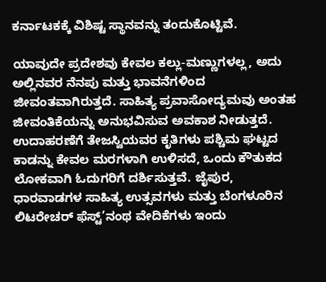ಕರ್ನಾಟಕಕ್ಕೆ ವಿಶಿಷ್ಟ ಸ್ಥಾನವನ್ನು ತಂದುಕೊಟ್ಟಿವೆ.

ಯಾವುದೇ ಪ್ರದೇಶವು ಕೇವಲ ಕಲ್ಲು-ಮಣ್ಣುಗಳಲ್ಲ, ಅದು ಅಲ್ಲಿನವರ ನೆನಪು ಮತ್ತು ಭಾವನೆಗಳಿಂದ ಜೀವಂತವಾಗಿರುತ್ತದೆ. ಸಾಹಿತ್ಯ ಪ್ರವಾಸೋದ್ಯಮವು ಅಂತಹ ಜೀವಂತಿಕೆಯನ್ನು ಅನುಭವಿಸುವ ಅವಕಾಶ ನೀಡುತ್ತದೆ. ಉದಾಹರಣೆಗೆ ತೇಜಸ್ವಿಯವರ ಕೃತಿಗಳು ಪಶ್ಚಿಮ ಘಟ್ಟದ ಕಾಡನ್ನು ಕೇವಲ ಮರಗಳಾಗಿ ಉಳಿಸದೆ, ಒಂದು ಕೌತುಕದ ಲೋಕವಾಗಿ ಓದುಗರಿಗೆ ದರ್ಶಿಸುತ್ತವೆ. ಜೈಪುರ, ಧಾರವಾಡಗಳ ಸಾಹಿತ್ಯ ಉತ್ಸವಗಳು ಮತ್ತು ಬೆಂಗಳೂರಿನ ಲಿಟರೇಚರ್ ಫೆಸ್ಟ್’ನಂಥ ವೇದಿಕೆಗಳು ಇಂದು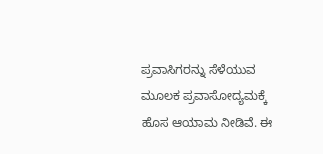ಪ್ರವಾಸಿಗರನ್ನು ಸೆಳೆಯುವ ಮೂಲಕ ಪ್ರವಾಸೋದ್ಯಮಕ್ಕೆ ಹೊಸ ಆಯಾಮ ನೀಡಿವೆ. ಈ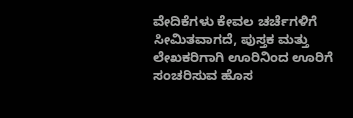ವೇದಿಕೆಗಳು ಕೇವಲ ಚರ್ಚೆಗಳಿಗೆ ಸೀಮಿತವಾಗದೆ, ಪುಸ್ತಕ ಮತ್ತು ಲೇಖಕರಿಗಾಗಿ ಊರಿನಿಂದ ಊರಿಗೆ ಸಂಚರಿಸುವ ಹೊಸ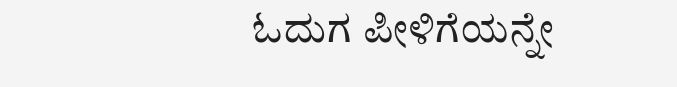ಓದುಗ ಪೀಳಿಗೆಯನ್ನೇ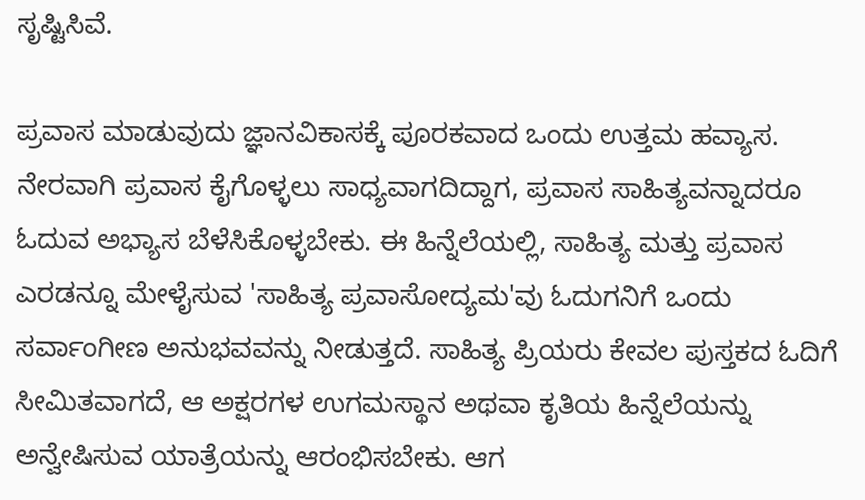ಸೃಷ್ಟಿಸಿವೆ.

ಪ್ರವಾಸ ಮಾಡುವುದು ಜ್ಞಾನವಿಕಾಸಕ್ಕೆ ಪೂರಕವಾದ ಒಂದು ಉತ್ತಮ ಹವ್ಯಾಸ. ನೇರವಾಗಿ ಪ್ರವಾಸ ಕೈಗೊಳ್ಳಲು ಸಾಧ್ಯವಾಗದಿದ್ದಾಗ, ಪ್ರವಾಸ ಸಾಹಿತ್ಯವನ್ನಾದರೂ ಓದುವ ಅಭ್ಯಾಸ ಬೆಳೆಸಿಕೊಳ್ಳಬೇಕು. ಈ ಹಿನ್ನೆಲೆಯಲ್ಲಿ, ಸಾಹಿತ್ಯ ಮತ್ತು ಪ್ರವಾಸ ಎರಡನ್ನೂ ಮೇಳೈಸುವ 'ಸಾಹಿತ್ಯ ಪ್ರವಾಸೋದ್ಯಮ'ವು ಓದುಗನಿಗೆ ಒಂದು ಸರ್ವಾಂಗೀಣ ಅನುಭವವನ್ನು ನೀಡುತ್ತದೆ. ಸಾಹಿತ್ಯ ಪ್ರಿಯರು ಕೇವಲ ಪುಸ್ತಕದ ಓದಿಗೆ ಸೀಮಿತವಾಗದೆ, ಆ ಅಕ್ಷರಗಳ ಉಗಮಸ್ಥಾನ ಅಥವಾ ಕೃತಿಯ ಹಿನ್ನೆಲೆಯನ್ನು ಅನ್ವೇಷಿಸುವ ಯಾತ್ರೆಯನ್ನು ಆರಂಭಿಸಬೇಕು. ಆಗ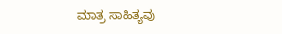ಮಾತ್ರ ಸಾಹಿತ್ಯವು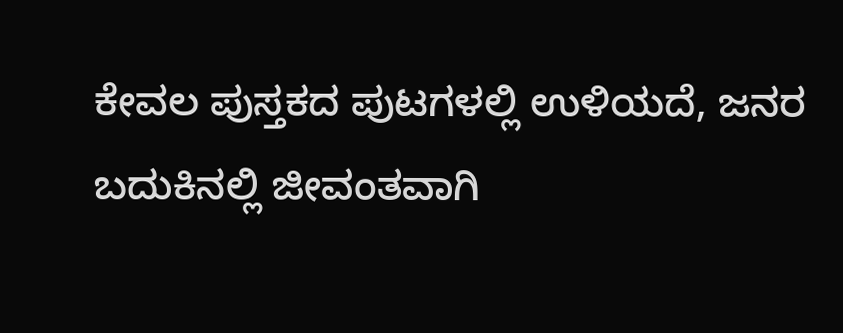ಕೇವಲ ಪುಸ್ತಕದ ಪುಟಗಳಲ್ಲಿ ಉಳಿಯದೆ, ಜನರ ಬದುಕಿನಲ್ಲಿ ಜೀವಂತವಾಗಿ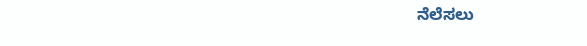ನೆಲೆಸಲು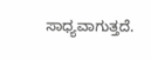ಸಾಧ್ಯವಾಗುತ್ತದೆ.